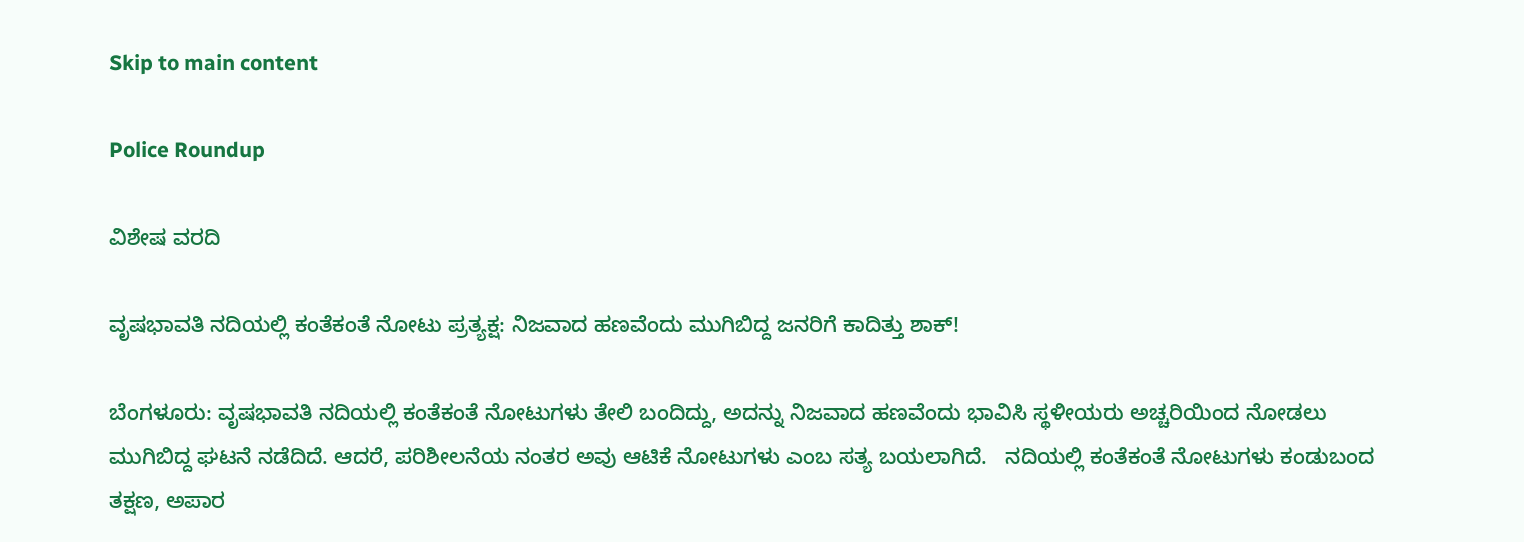Skip to main content

Police Roundup

ವಿಶೇಷ ವರದಿ

ವೃಷಭಾವತಿ ನದಿಯಲ್ಲಿ ಕಂತೆಕಂತೆ ನೋಟು ಪ್ರತ್ಯಕ್ಷ: ನಿಜವಾದ ಹಣವೆಂದು ಮುಗಿಬಿದ್ದ ಜನರಿಗೆ ಕಾದಿತ್ತು ಶಾಕ್!

ಬೆಂಗಳೂರು: ವೃಷಭಾವತಿ ನದಿಯಲ್ಲಿ ಕಂತೆಕಂತೆ ನೋಟುಗಳು ತೇಲಿ ಬಂದಿದ್ದು, ಅದನ್ನು ನಿಜವಾದ ಹಣವೆಂದು ಭಾವಿಸಿ ಸ್ಥಳೀಯರು ಅಚ್ಚರಿಯಿಂದ ನೋಡಲು ಮುಗಿಬಿದ್ದ ಘಟನೆ ನಡೆದಿದೆ. ಆದರೆ, ಪರಿಶೀಲನೆಯ ನಂತರ ಅವು ಆಟಿಕೆ ನೋಟುಗಳು ಎಂಬ ಸತ್ಯ ಬಯಲಾಗಿದೆ.   ನದಿಯಲ್ಲಿ ಕಂತೆಕಂತೆ ನೋಟುಗಳು ಕಂಡುಬಂದ ತಕ್ಷಣ, ಅಪಾರ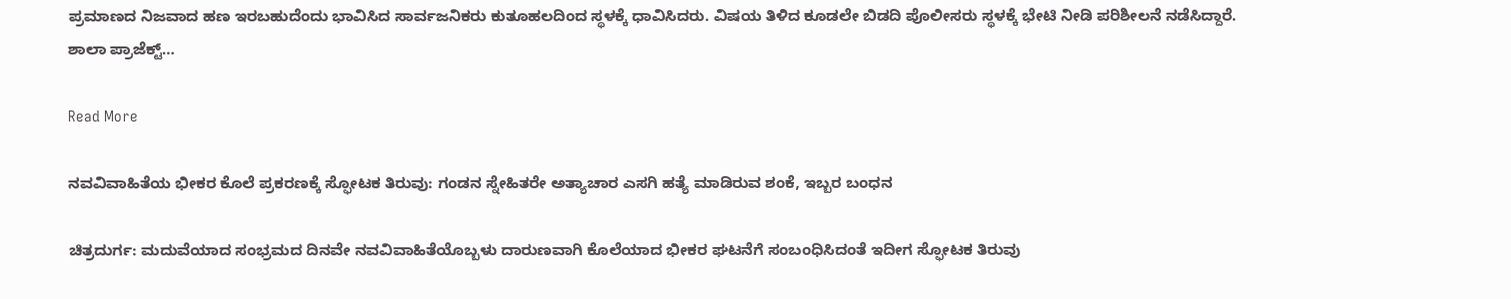ಪ್ರಮಾಣದ ನಿಜವಾದ ಹಣ ಇರಬಹುದೆಂದು ಭಾವಿಸಿದ ಸಾರ್ವಜನಿಕರು ಕುತೂಹಲದಿಂದ ಸ್ಥಳಕ್ಕೆ ಧಾವಿಸಿದರು. ವಿಷಯ ತಿಳಿದ ಕೂಡಲೇ ಬಿಡದಿ ಪೊಲೀಸರು ಸ್ಥಳಕ್ಕೆ ಭೇಟಿ ನೀಡಿ ಪರಿಶೀಲನೆ ನಡೆಸಿದ್ದಾರೆ.   ಶಾಲಾ ಪ್ರಾಜೆಕ್ಟ್…

Read More

ನವವಿವಾಹಿತೆಯ ಭೀಕರ ಕೊಲೆ ಪ್ರಕರಣಕ್ಕೆ ಸ್ಫೋಟಕ ತಿರುವು: ಗಂಡನ ಸ್ನೇಹಿತರೇ ಅತ್ಯಾಚಾರ ಎಸಗಿ ಹತ್ಯೆ ಮಾಡಿರುವ ಶಂಕೆ, ಇಬ್ಬರ ಬಂಧನ

ಚಿತ್ರದುರ್ಗ: ಮದುವೆಯಾದ ಸಂಭ್ರಮದ ದಿನವೇ ನವವಿವಾಹಿತೆಯೊಬ್ಬಳು ದಾರುಣವಾಗಿ ಕೊಲೆಯಾದ ಭೀಕರ ಘಟನೆಗೆ ಸಂಬಂಧಿಸಿದಂತೆ ಇದೀಗ ಸ್ಫೋಟಕ ತಿರುವು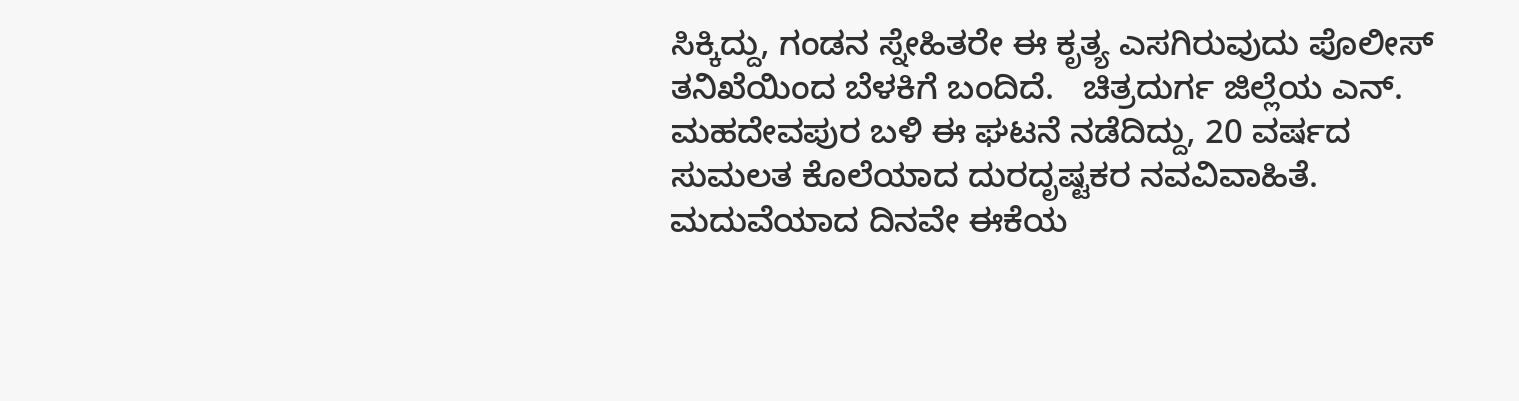ಸಿಕ್ಕಿದ್ದು, ಗಂಡನ ಸ್ನೇಹಿತರೇ ಈ ಕೃತ್ಯ ಎಸಗಿರುವುದು ಪೊಲೀಸ್ ತನಿಖೆಯಿಂದ ಬೆಳಕಿಗೆ ಬಂದಿದೆ.   ಚಿತ್ರದುರ್ಗ ಜಿಲ್ಲೆಯ ಎನ್. ಮಹದೇವಪುರ ಬಳಿ ಈ ಘಟನೆ ನಡೆದಿದ್ದು, 20 ವರ್ಷದ ಸುಮಲತ ಕೊಲೆಯಾದ ದುರದೃಷ್ಟಕರ ನವವಿವಾಹಿತೆ. ಮದುವೆಯಾದ ದಿನವೇ ಈಕೆಯ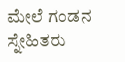ಮೇಲೆ ಗಂಡನ ಸ್ನೇಹಿತರು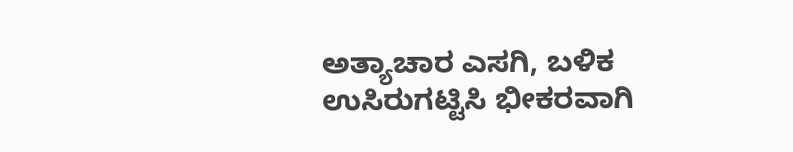ಅತ್ಯಾಚಾರ ಎಸಗಿ, ಬಳಿಕ ಉಸಿರುಗಟ್ಟಿಸಿ ಭೀಕರವಾಗಿ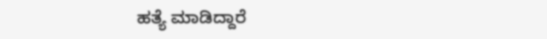ಹತ್ಯೆ ಮಾಡಿದ್ದಾರೆ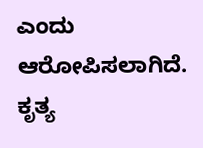ಎಂದು ಆರೋಪಿಸಲಾಗಿದೆ. ಕೃತ್ಯ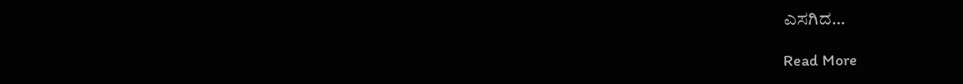ಎಸಗಿದ…

Read More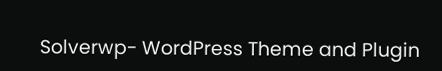Solverwp- WordPress Theme and Plugin